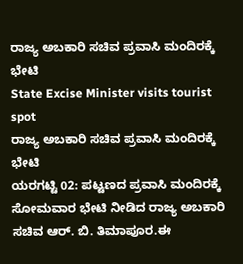ರಾಜ್ಯ ಅಬಕಾರಿ ಸಚಿವ ಪ್ರವಾಸಿ ಮಂದಿರಕ್ಕೆ ಭೇಟಿ
State Excise Minister visits tourist spot
ರಾಜ್ಯ ಅಬಕಾರಿ ಸಚಿವ ಪ್ರವಾಸಿ ಮಂದಿರಕ್ಕೆ ಭೇಟಿ
ಯರಗಟ್ಟಿ 02: ಪಟ್ಟಣದ ಪ್ರವಾಸಿ ಮಂದಿರಕ್ಕೆ ಸೋಮವಾರ ಭೇಟಿ ನೀಡಿದ ರಾಜ್ಯ ಅಬಕಾರಿ ಸಚಿವ ಆರ್. ಬಿ. ತಿಮಾಪೂರ.ಈ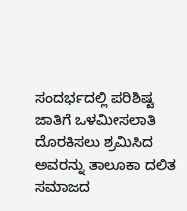ಸಂದರ್ಭದಲ್ಲಿ ಪರಿಶಿಷ್ಟ ಜಾತಿಗೆ ಒಳಮೀಸಲಾತಿ ದೊರಕಿಸಲು ಶ್ರಮಿಸಿದ ಅವರನ್ನು ತಾಲೂಕಾ ದಲಿತ ಸಮಾಜದ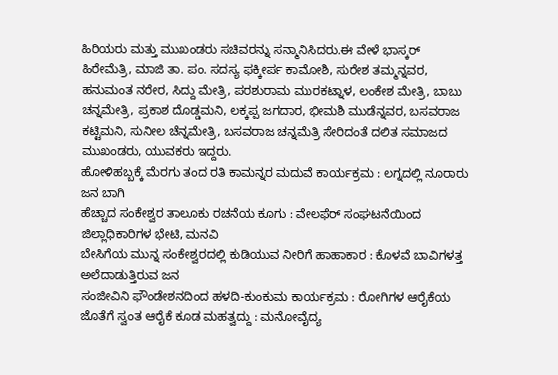ಹಿರಿಯರು ಮತ್ತು ಮುಖಂಡರು ಸಚಿವರನ್ನು ಸನ್ಮಾನಿಸಿದರು.ಈ ವೇಳೆ ಭಾಸ್ಕರ್ ಹಿರೇಮೆತ್ರಿ, ಮಾಜಿ ತಾ. ಪಂ. ಸದಸ್ಯ ಫಕ್ಕೀರ್ಪ ಕಾಮೋಶಿ, ಸುರೇಶ ತಮ್ಮನ್ನವರ, ಹನುಮಂತ ನರೇರ, ಸಿದ್ದು ಮೇತ್ರಿ, ಪರಶುರಾಮ ಮುರಕಟ್ನಾಳ, ಲಂಕೇಶ ಮೇತ್ರಿ, ಬಾಬು ಚನ್ನಮೇತ್ರಿ, ಪ್ರಕಾಶ ದೊಡ್ಡಮನಿ, ಲಕ್ಕಪ್ಪ ಜಗದಾರ, ಭೀಮಶಿ ಮುಡೆನ್ನವರ, ಬಸವರಾಜ ಕಟ್ಟಿಮನಿ, ಸುನೀಲ ಚೆನ್ನಮೇತ್ರಿ, ಬಸವರಾಜ ಚನ್ನಮೆತ್ರಿ ಸೇರಿದಂತೆ ದಲಿತ ಸಮಾಜದ ಮುಖಂಡರು, ಯುವಕರು ಇದ್ದರು.
ಹೋಳಿಹಬ್ಬಕ್ಕೆ ಮೆರಗು ತಂದ ರತಿ ಕಾಮನ್ನರ ಮದುವೆ ಕಾರ್ಯಕ್ರಮ : ಲಗ್ನದಲ್ಲಿ ನೂರಾರು ಜನ ಬಾಗಿ
ಹೆಚ್ಚಾದ ಸಂಕೇಶ್ವರ ತಾಲೂಕು ರಚನೆಯ ಕೂಗು : ವೇಲಫೆರ್ ಸಂಘಟನೆಯಿಂದ ಜಿಲ್ಲಾಧಿಕಾರಿಗಳ ಭೇಟಿ, ಮನವಿ
ಬೇಸಿಗೆಯ ಮುನ್ನ ಸಂಕೇಶ್ವರದಲ್ಲಿ ಕುಡಿಯುವ ನೀರಿಗೆ ಹಾಹಾಕಾರ : ಕೊಳವೆ ಬಾವಿಗಳತ್ತ ಅಲೆದಾಡುತ್ತಿರುವ ಜನ
ಸಂಜೀವಿನಿ ಫೌಂಡೇಶನದಿಂದ ಹಳದಿ-ಕುಂಕುಮ ಕಾರ್ಯಕ್ರಮ : ರೋಗಿಗಳ ಆರೈಕೆಯ ಜೊತೆಗೆ ಸ್ವಂತ ಆರೈಕೆ ಕೂಡ ಮಹತ್ವದ್ದು : ಮನೋವೈದ್ಯ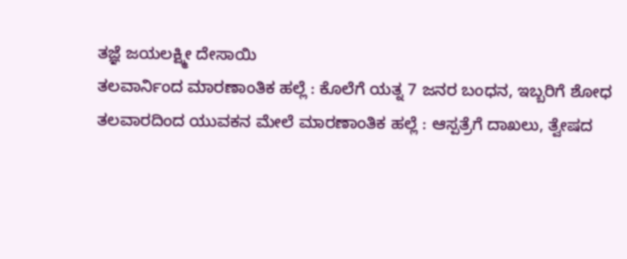ತಜ್ಞೆ ಜಯಲಕ್ಷ್ಮೀ ದೇಸಾಯಿ
ತಲವಾರ್ನಿಂದ ಮಾರಣಾಂತಿಕ ಹಲ್ಲೆ : ಕೊಲೆಗೆ ಯತ್ನ 7 ಜನರ ಬಂಧನ, ಇಬ್ಬರಿಗೆ ಶೋಧ
ತಲವಾರದಿಂದ ಯುವಕನ ಮೇಲೆ ಮಾರಣಾಂತಿಕ ಹಲ್ಲೆ : ಆಸ್ಪತ್ರೆಗೆ ದಾಖಲು, ತ್ವೇಷದ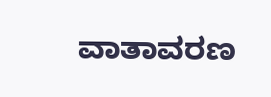ವಾತಾವರಣ